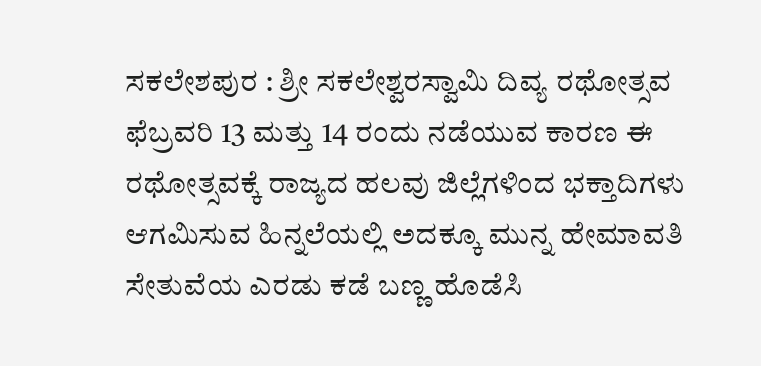ಸಕಲೇಶಪುರ : ಶ್ರೀ ಸಕಲೇಶ್ವರಸ್ವಾಮಿ ದಿವ್ಯ ರಥೋತ್ಸವ ಫೆಬ್ರವರಿ 13 ಮತ್ತು 14 ರಂದು ನಡೆಯುವ ಕಾರಣ ಈ ರಥೋತ್ಸವಕ್ಕೆ ರಾಜ್ಯದ ಹಲವು ಜಿಲ್ಲೆಗಳಿಂದ ಭಕ್ತಾದಿಗಳು ಆಗಮಿಸುವ ಹಿನ್ನಲೆಯಲ್ಲಿ ಅದಕ್ಕೂ ಮುನ್ನ ಹೇಮಾವತಿ ಸೇತುವೆಯ ಎರಡು ಕಡೆ ಬಣ್ಣ ಹೊಡೆಸಿ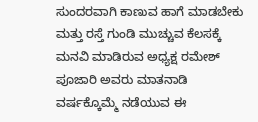ಸುಂದರವಾಗಿ ಕಾಣುವ ಹಾಗೆ ಮಾಡಬೇಕು ಮತ್ತು ರಸ್ತೆ ಗುಂಡಿ ಮುಚ್ಚುವ ಕೆಲಸಕ್ಕೆ ಮನವಿ ಮಾಡಿರುವ ಅಧ್ಯಕ್ಷ ರಮೇಶ್ ಪೂಜಾರಿ ಅವರು ಮಾತನಾಡಿ ವರ್ಷಕ್ಕೊಮ್ಮೆ ನಡೆಯುವ ಈ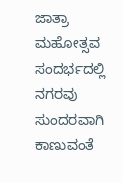ಜಾತ್ರಾ ಮಹೋತ್ಸವ ಸಂದರ್ಭದಲ್ಲಿ ನಗರವು ಸುಂದರವಾಗಿ ಕಾಣುವಂತೆ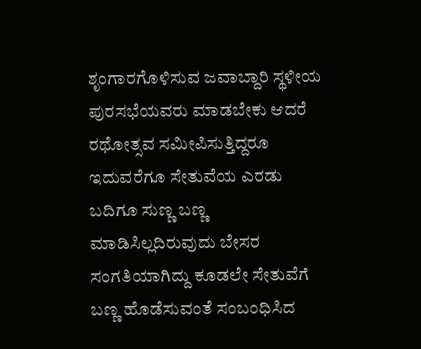ಶೃಂಗಾರಗೊಳಿಸುವ ಜವಾಬ್ದಾರಿ ಸ್ಥಳೀಯ ಪುರಸಭೆಯವರು ಮಾಡಬೇಕು ಆದರೆ ರಥೋತ್ಸವ ಸಮೀಪಿಸುತ್ತಿದ್ದರೂ ಇದುವರೆಗೂ ಸೇತುವೆಯ ಎರಡು ಬದಿಗೂ ಸುಣ್ಣ ಬಣ್ಣ ಮಾಡಿಸಿಲ್ಲದಿರುವುದು ಬೇಸರ ಸಂಗತಿಯಾಗಿದ್ದು ಕೂಡಲೇ ಸೇತುವೆಗೆ ಬಣ್ಣ ಹೊಡೆಸುವಂತೆ ಸಂಬಂಧಿಸಿದ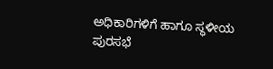ಅಧಿಕಾರಿಗಳಿಗೆ ಹಾಗೂ ಸ್ಥಳೀಯ ಪುರಸಭೆ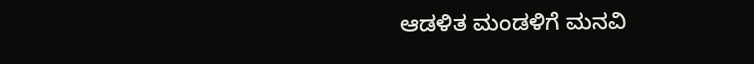ಆಡಳಿತ ಮಂಡಳಿಗೆ ಮನವಿ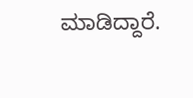ಮಾಡಿದ್ದಾರೆ.